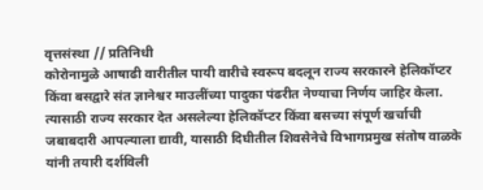वृत्तसंस्था // प्रतिनिधी
कोरोनामुळे आषाढी वारीतील पायी वारीचे स्वरूप बदलून राज्य सरकारने हेलिकॉप्टर किंवा बसद्वारे संत ज्ञानेश्वर माउलींच्या पादुका पंढरीत नेण्याचा निर्णय जाहिर केला. त्यासाठी राज्य सरकार देत असलेल्या हेलिकॉप्टर किंवा बसच्या संपूर्ण खर्चाची जबाबदारी आपल्याला द्यावी, यासाठी दिघीतील शिवसेनेचे विभागप्रमुख संतोष वाळके यांनी तयारी दर्शविली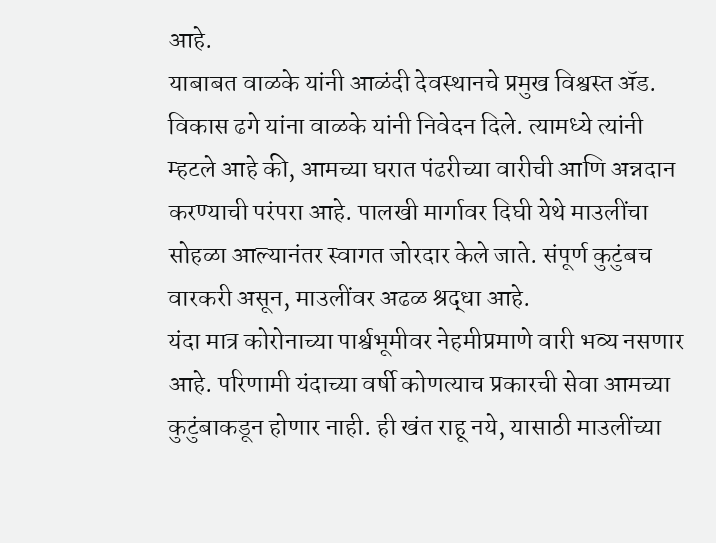आहे.
याबाबत वाळके यांनी आळंदी देवस्थानचे प्रमुख विश्वस्त ॲड. विकास ढगे यांना वाळके यांनी निवेदन दिले. त्यामध्ये त्यांनी म्हटले आहे की, आमच्या घरात पंढरीच्या वारीची आणि अन्नदान करण्याची परंपरा आहे. पालखी मार्गावर दिघी येथे माउलींचा सोहळा आल्यानंतर स्वागत जोरदार केले जाते. संपूर्ण कुटुंबच वारकरी असून, माउलींवर अढळ श्रद्धा आहे.
यंदा मात्र कोरोनाच्या पार्श्वभूमीवर नेहमीप्रमाणे वारी भव्य नसणार आहे. परिणामी यंदाच्या वर्षी कोणत्याच प्रकारची सेवा आमच्या कुटुंबाकडून होणार नाही. ही खंत राहू नये, यासाठी माउलींच्या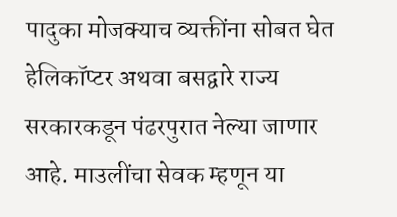पादुका मोजक्याच व्यक्तींना सोबत घेत हेलिकॉप्टर अथवा बसद्वारे राज्य सरकारकडून पंढरपुरात नेल्या जाणार आहे. माउलींचा सेवक म्हणून या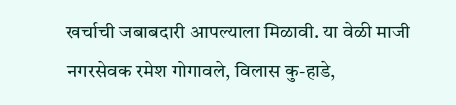खर्चाची जबाबदारी आपल्याला मिळावी. या वेळी माजी नगरसेवक रमेश गोगावले, विलास कु-हाडे,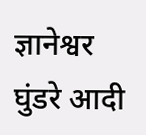ज्ञानेश्वर घुंडरे आदी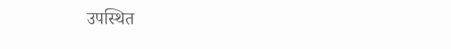उपस्थित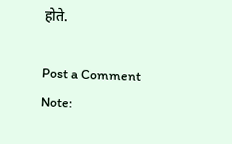होते.

Post a Comment
Note: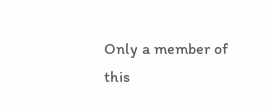Only a member of this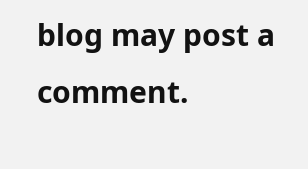blog may post a comment.